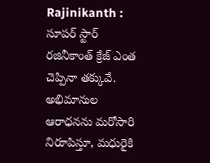Rajinikanth : సూపర్ స్టార్ రజినీకాంత్ క్రేజ్ ఎంత చెప్పినా తక్కువే. అభిమానుల ఆరాధనను మరోసారి నిరూపిస్తూ, మధురైకి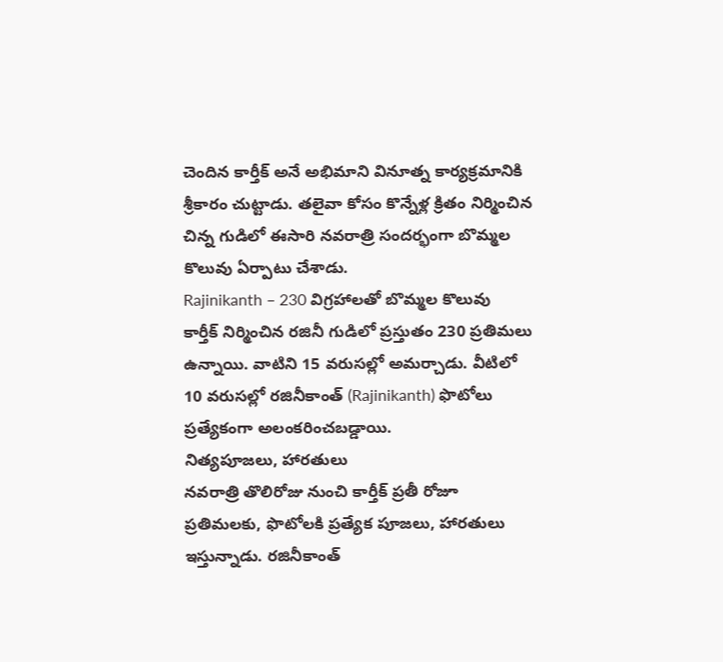చెందిన కార్తీక్ అనే అభిమాని వినూత్న కార్యక్రమానికి శ్రీకారం చుట్టాడు. తలైవా కోసం కొన్నేళ్ల క్రితం నిర్మించిన చిన్న గుడిలో ఈసారి నవరాత్రి సందర్భంగా బొమ్మల కొలువు ఏర్పాటు చేశాడు.
Rajinikanth – 230 విగ్రహాలతో బొమ్మల కొలువు
కార్తీక్ నిర్మించిన రజినీ గుడిలో ప్రస్తుతం 230 ప్రతిమలు ఉన్నాయి. వాటిని 15 వరుసల్లో అమర్చాడు. వీటిలో 10 వరుసల్లో రజినీకాంత్ (Rajinikanth) ఫొటోలు ప్రత్యేకంగా అలంకరించబడ్డాయి.
నిత్యపూజలు, హారతులు
నవరాత్రి తొలిరోజు నుంచి కార్తీక్ ప్రతీ రోజూ ప్రతిమలకు, ఫొటోలకి ప్రత్యేక పూజలు, హారతులు ఇస్తున్నాడు. రజినీకాంత్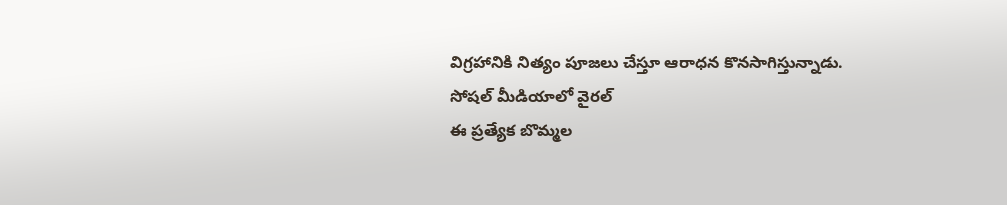విగ్రహానికి నిత్యం పూజలు చేస్తూ ఆరాధన కొనసాగిస్తున్నాడు.
సోషల్ మీడియాలో వైరల్
ఈ ప్రత్యేక బొమ్మల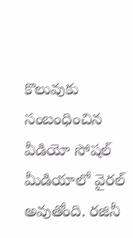కొలువుకు సంబంధించిన వీడియో సోషల్ మీడియాలో వైరల్ అవుతోంది. రజినీ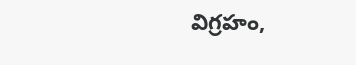విగ్రహం,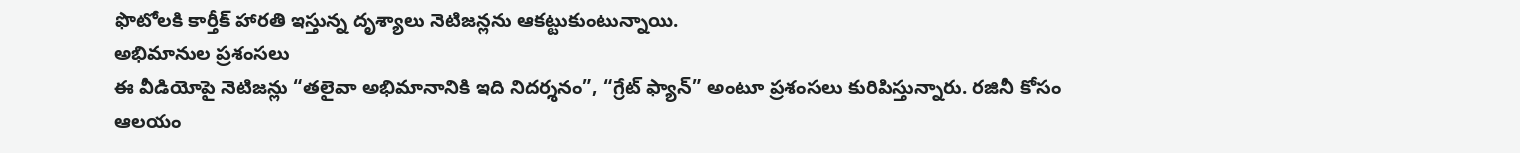ఫొటోలకి కార్తీక్ హారతి ఇస్తున్న దృశ్యాలు నెటిజన్లను ఆకట్టుకుంటున్నాయి.
అభిమానుల ప్రశంసలు
ఈ వీడియోపై నెటిజన్లు “తలైవా అభిమానానికి ఇది నిదర్శనం”, “గ్రేట్ ఫ్యాన్” అంటూ ప్రశంసలు కురిపిస్తున్నారు. రజినీ కోసం ఆలయం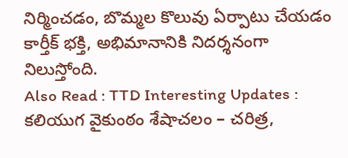నిర్మించడం, బొమ్మల కొలువు ఏర్పాటు చేయడం కార్తీక్ భక్తి, అభిమానానికి నిదర్శనంగా నిలుస్తోంది.
Also Read : TTD Interesting Updates : కలియుగ వైకుంఠం శేషాచలం – చరిత్ర,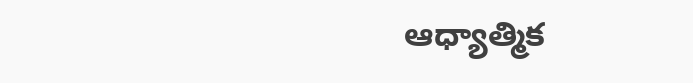ఆధ్యాత్మిక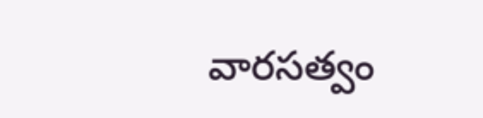వారసత్వం